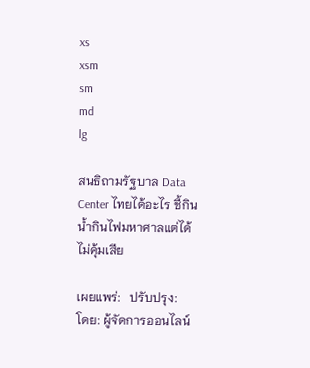xs
xsm
sm
md
lg

สนธิถามรัฐบาล Data Center ไทยได้อะไร ชี้กินน้ำกินไฟมหาศาลแต่ได้ไม่คุ้มเสีย

เผยแพร่:   ปรับปรุง:   โดย: ผู้จัดการออนไลน์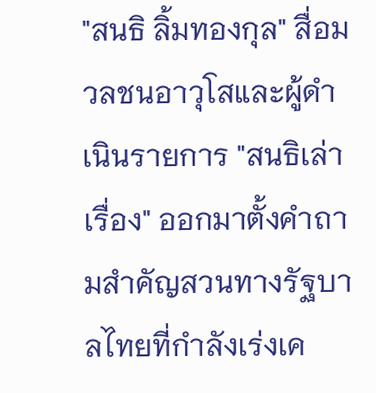"สนธิ ลิ้มทองกุล" สื่อมวลชนอาวุโสและผู้ดำเนินรายการ "สนธิเล่าเรื่อง" ออกมาตั้งคำถามสำคัญสวนทางรัฐบาลไทยที่กำลังเร่งเค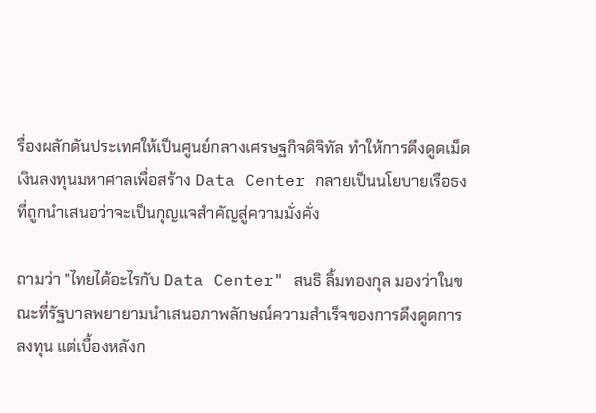รื่องผลักดันประเทศให้เป็นศูนย์กลางเศรษฐกิจดิจิทัล ทำให้การดึงดูดเม็ดเงินลงทุนมหาศาลเพื่อสร้าง Data Center กลายเป็นนโยบายเรือธงที่ถูกนำเสนอว่าจะเป็นกุญแจสำคัญสู่ความมั่งคั่ง

ถามว่า "ไทยได้อะไรกับ Data Center" สนธิ ลิ้มทองกุล มองว่าในขณะที่รัฐบาลพยายามนำเสนอภาพลักษณ์ความสำเร็จของการดึงดูดการลงทุน แต่เบื้องหลังก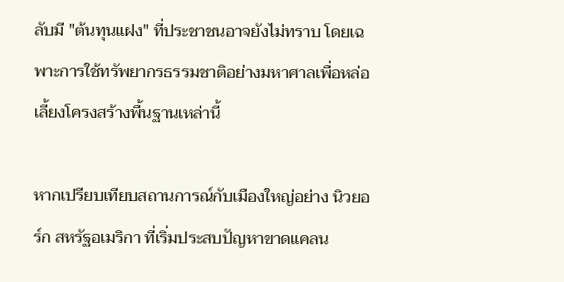ลับมี "ต้นทุนแฝง" ที่ประชาชนอาจยังไม่ทราบ โดยเฉพาะการใช้ทรัพยากรธรรมชาติอย่างมหาศาลเพื่อหล่อเลี้ยงโครงสร้างพื้นฐานเหล่านี้

หากเปรียบเทียบสถานการณ์กับเมืองใหญ่อย่าง นิวยอร์ก สหรัฐอเมริกา ที่เริ่มประสบปัญหาขาดแคลน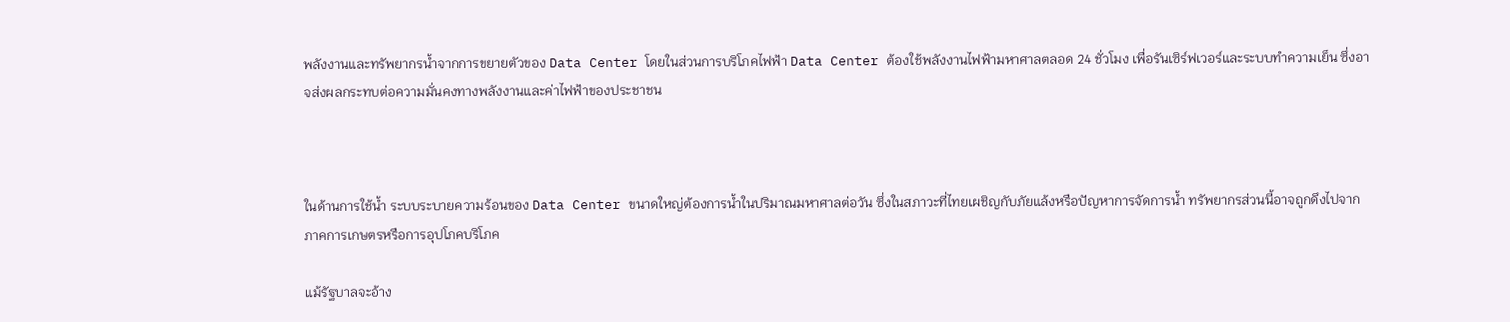พลังงานและทรัพยากรน้ำจากการขยายตัวของ Data Center โดยในส่วนการบริโภคไฟฟ้า Data Center ต้องใช้พลังงานไฟฟ้ามหาศาลตลอด 24 ชั่วโมง เพื่อรันเซิร์ฟเวอร์และระบบทำความเย็น ซึ่งอาจส่งผลกระทบต่อความมั่นคงทางพลังงานและค่าไฟฟ้าของประชาชน



ในด้านการใช้น้ำ ระบบระบายความร้อนของ Data Center ขนาดใหญ่ต้องการน้ำในปริมาณมหาศาลต่อวัน ซึ่งในสภาวะที่ไทยเผชิญกับภัยแล้งหรือปัญหาการจัดการน้ำ ทรัพยากรส่วนนี้อาจถูกดึงไปจากภาคการเกษตรหรือการอุปโภคบริโภค

แม้รัฐบาลจะอ้าง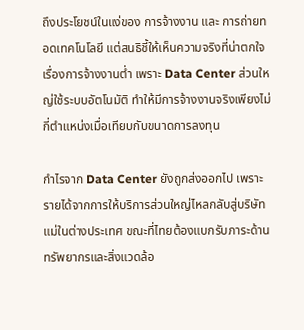ถึงประโยชน์ในแง่ของ การจ้างงาน และ การถ่ายทอดเทคโนโลยี แต่สนธิชี้ให้เห็นความจริงที่น่าตกใจเรื่องการจ้างงานต่ำ เพราะ Data Center ส่วนใหญ่ใช้ระบบอัตโนมัติ ทำให้มีการจ้างงานจริงเพียงไม่กี่ตำแหน่งเมื่อเทียบกับขนาดการลงทุน

กำไรจาก Data Center ยังถูกส่งออกไป เพราะรายได้จากการให้บริการส่วนใหญ่ไหลกลับสู่บริษัทแม่ในต่างประเทศ ขณะที่ไทยต้องแบกรับภาระด้านทรัพยากรและสิ่งแวดล้อ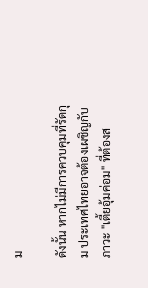ม

ดังนั้น หากไม่มีการควบคุมที่รัดกุม ประเทศไทยอาจต้องเผชิญกับภาวะ "เตี้ยอุ้มค่อม" ที่ต้องส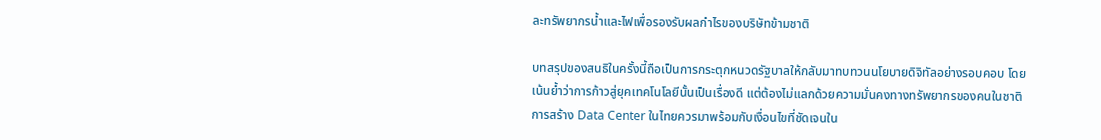ละทรัพยากรน้ำและไฟเพื่อรองรับผลกำไรของบริษัทข้ามชาติ

บทสรุปของสนธิในครั้งนี้ถือเป็นการกระตุกหนวดรัฐบาลให้กลับมาทบทวนนโยบายดิจิทัลอย่างรอบคอบ โดยเน้นย้ำว่าการก้าวสู่ยุคเทคโนโลยีนั้นเป็นเรื่องดี แต่ต้องไม่แลกด้วยความมั่นคงทางทรัพยากรของคนในชาติ การสร้าง Data Center ในไทยควรมาพร้อมกับเงื่อนไขที่ชัดเจนใน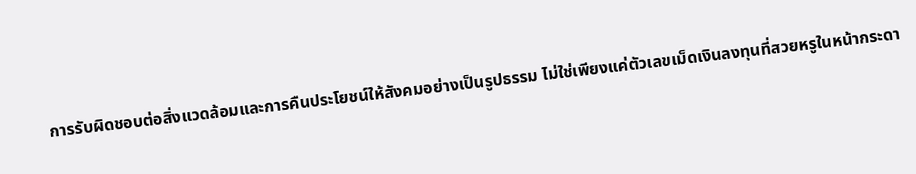การรับผิดชอบต่อสิ่งแวดล้อมและการคืนประโยชน์ให้สังคมอย่างเป็นรูปธรรม ไม่ใช่เพียงแค่ตัวเลขเม็ดเงินลงทุนที่สวยหรูในหน้ากระดา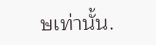ษเท่านั้น.